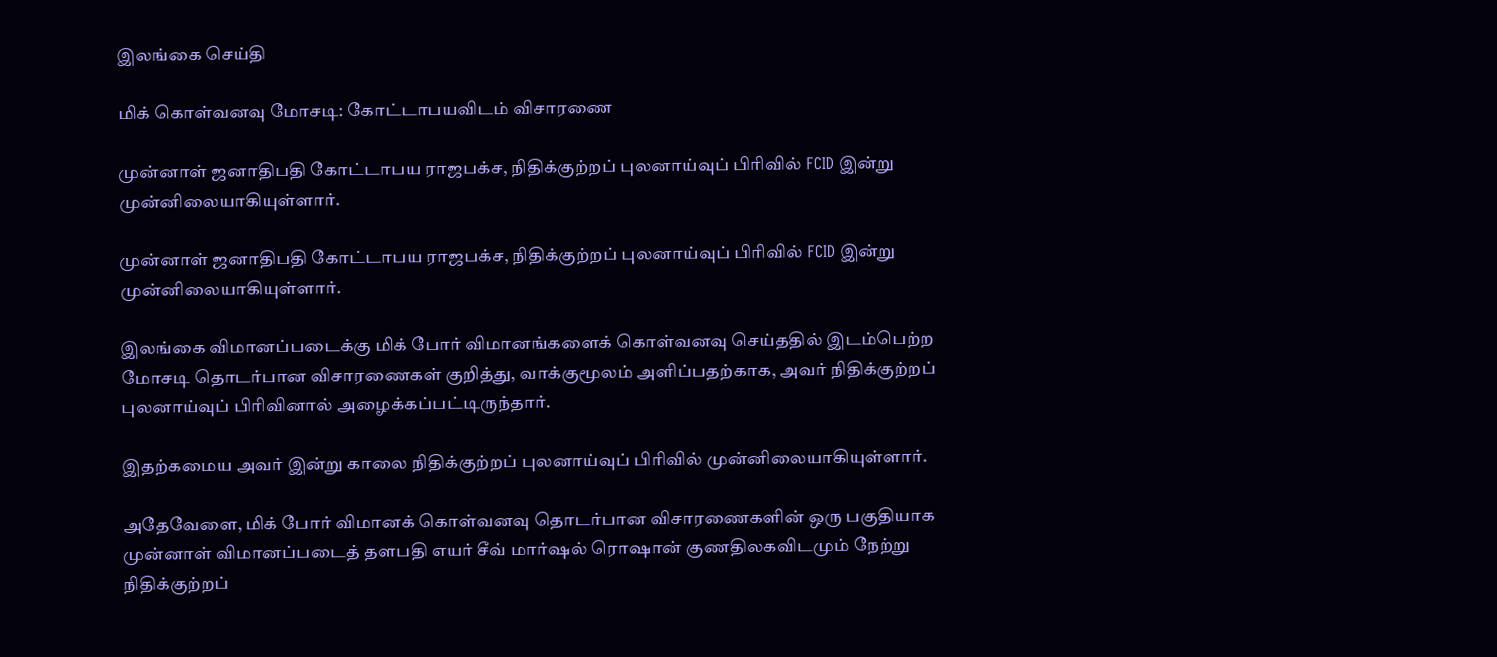இலங்கை செய்தி

மிக் கொள்வனவு மோசடி: கோட்டாபயவிடம் விசாரணை

முன்னாள் ஜனாதிபதி கோட்டாபய ராஜபக்ச, நிதிக்குற்றப் புலனாய்வுப் பிரிவில் FCID இன்று முன்னிலையாகியுள்ளார்.

முன்னாள் ஜனாதிபதி கோட்டாபய ராஜபக்ச, நிதிக்குற்றப் புலனாய்வுப் பிரிவில் FCID இன்று முன்னிலையாகியுள்ளார்.

இலங்கை விமானப்படைக்கு மிக் போர் விமானங்களைக் கொள்வனவு செய்ததில் இடம்பெற்ற மோசடி தொடர்பான விசாரணைகள் குறித்து, வாக்குமூலம் அளிப்பதற்காக, அவர் நிதிக்குற்றப் புலனாய்வுப் பிரிவினால் அழைக்கப்பட்டிருந்தார்.

இதற்கமைய அவர் இன்று காலை நிதிக்குற்றப் புலனாய்வுப் பிரிவில் முன்னிலையாகியுள்ளார்.

அதேவேளை, மிக் போர் விமானக் கொள்வனவு தொடர்பான விசாரணைகளின் ஒரு பகுதியாக முன்னாள் விமானப்படைத் தளபதி எயர் சீவ் மார்ஷல் ரொஷான் குணதிலகவிடமும் நேற்று நிதிக்குற்றப்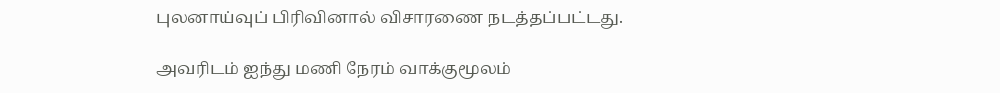புலனாய்வுப் பிரிவினால் விசாரணை நடத்தப்பட்டது.

அவரிடம் ஐந்து மணி நேரம் வாக்குமூலம்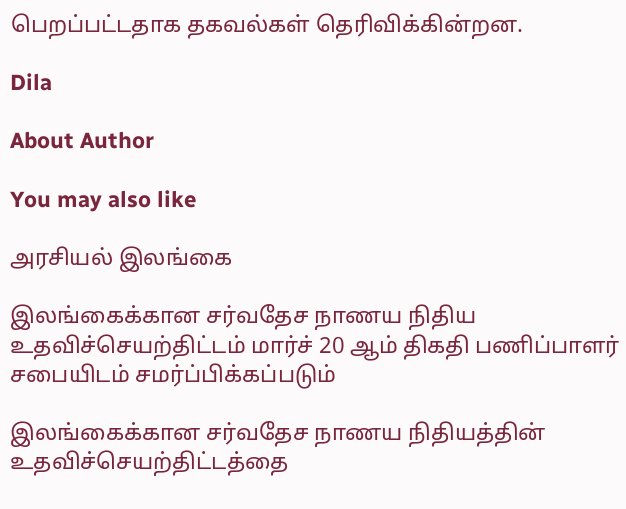பெறப்பட்டதாக தகவல்கள் தெரிவிக்கின்றன.

Dila

About Author

You may also like

அரசியல் இலங்கை

இலங்கைக்கான சர்வதேச நாணய நிதிய உதவிச்செயற்திட்டம் மார்ச் 20 ஆம் திகதி பணிப்பாளர் சபையிடம் சமர்ப்பிக்கப்படும்

இலங்கைக்கான சர்வதேச நாணய நிதியத்தின் உதவிச்செயற்திட்டத்தை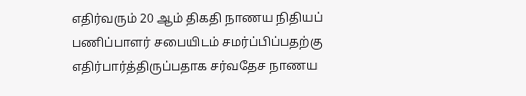எதிர்வரும் 20 ஆம் திகதி நாணய நிதியப் பணிப்பாளர் சபையிடம் சமர்ப்பிப்பதற்கு எதிர்பார்த்திருப்பதாக சர்வதேச நாணய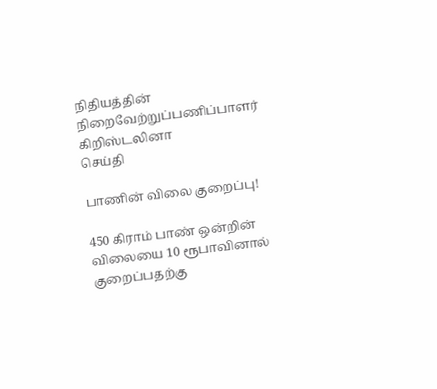நிதியத்தின் நிறைவேற்றுப்பணிப்பாளர் கிறிஸ்டலினா
செய்தி

பாணின் விலை குறைப்பு!

450 கிராம் பாண் ஒன்றின் விலையை 10 ரூபாவினால் குறைப்பதற்கு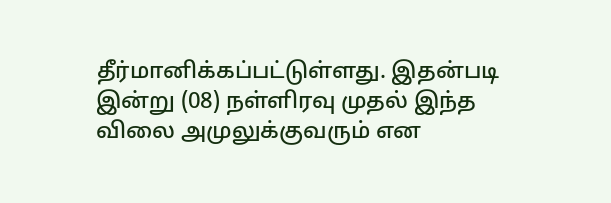தீர்மானிக்கப்பட்டுள்ளது. இதன்படி   இன்று (08) நள்ளிரவு முதல் இந்த விலை அமுலுக்குவரும் என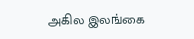அகில இலங்கை